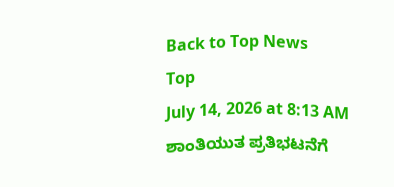Back to Top News
Top
July 14, 2026 at 8:13 AM
ಶಾಂತಿಯುತ ಪ್ರತಿಭಟನೆಗೆ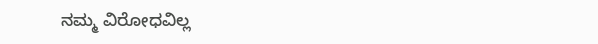ನಮ್ಮ ವಿರೋಧವಿಲ್ಲ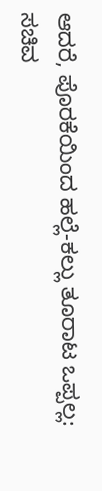ಆದರೆ, ಪೊರಕೆಯಿಂದ ಹಲ್ಲೆ-ಕಲ್ಲು ತೂರಾಟ ಒಪ್ಪಲ್ಲ: ಸಚಿವ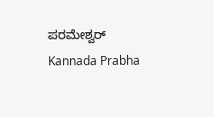ಪರಮೇಶ್ವರ್
Kannada Prabha